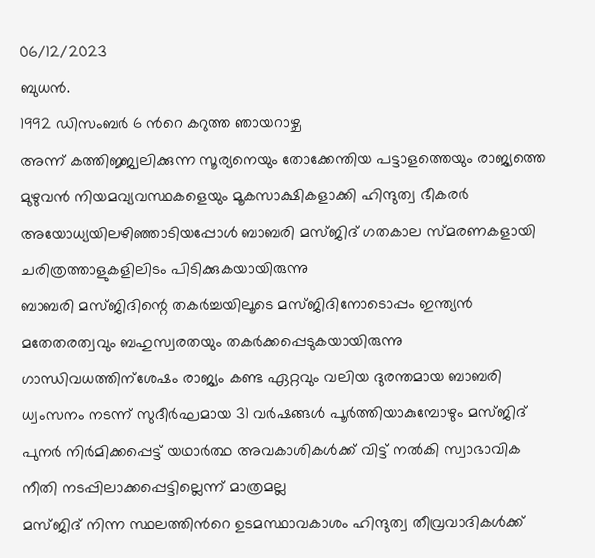06/12/2023
ബുധൻ.
1992 ഡിസംബർ 6 ൻറെ കറുത്ത ഞായറാഴ്ച
അന്ന് കത്തിജ്ജ്വലിക്കുന്ന സൂര്യനെയും തോക്കേന്തിയ പട്ടാളത്തെയും രാജ്യത്തെ മുഴുവൻ നിയമവ്യവസ്ഥകളെയും മൂകസാക്ഷികളാക്കി ഹിന്ദുത്വ ഭീകരർ അയോധ്യയിലഴിഞ്ഞാടിയപ്പോൾ ബാബരി മസ്ജിദ് ഗതകാല സ്മരണകളായി ചരിത്രത്താളുകളിലിടം പിടിക്കുകയായിരുന്നു
ബാബരി മസ്ജിദിന്റെ തകർച്ചയിലൂടെ മസ്ജിദിനോടൊപ്പം ഇന്ത്യൻ മതേതരത്വവും ബഹുസ്വരതയും തകർക്കപ്പെടുകയായിരുന്നു
ഗാന്ധിവധത്തിന്ശേഷം രാജ്യം കണ്ട ഏറ്റവും വലിയ ദുരന്തമായ ബാബരി ധ്വംസനം നടന്ന് സുദീർഘമായ 31 വർഷങ്ങൾ പൂർത്തിയാകുമ്പോഴും മസ്ജിദ് പുനർ നിർമിക്കപ്പെട്ട് യഥാർത്ഥ അവകാശികൾക്ക് വിട്ട് നൽകി സ്വാഭാവിക നീതി നടപ്പിലാക്കപ്പെട്ടില്ലെന്ന് മാത്രമല്ല
മസ്ജിദ് നിന്ന സ്ഥലത്തിൻറെ ഉടമസ്ഥാവകാശം ഹിന്ദുത്വ തീവ്രവാദികൾക്ക്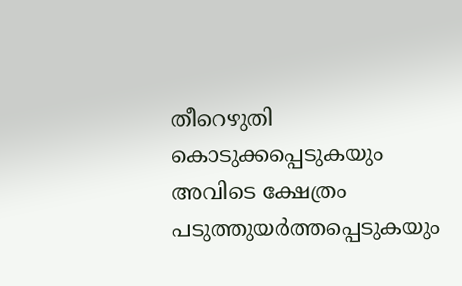തീറെഴുതി കൊടുക്കപ്പെടുകയും അവിടെ ക്ഷേത്രം പടുത്തുയർത്തപ്പെടുകയും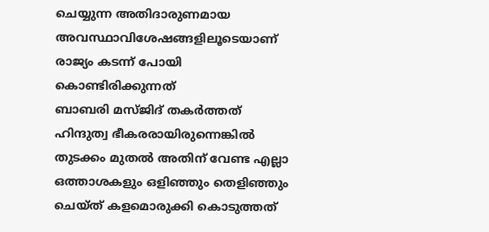ചെയ്യുന്ന അതിദാരുണമായ അവസ്ഥാവിശേഷങ്ങളിലൂടെയാണ് രാജ്യം കടന്ന് പോയി കൊണ്ടിരിക്കുന്നത്
ബാബരി മസ്ജിദ് തകർത്തത് ഹിന്ദുത്വ ഭീകരരായിരുന്നെങ്കിൽ തുടക്കം മുതൽ അതിന് വേണ്ട എല്ലാ ഒത്താശകളും ഒളിഞ്ഞും തെളിഞ്ഞും ചെയ്ത് കളമൊരുക്കി കൊടുത്തത്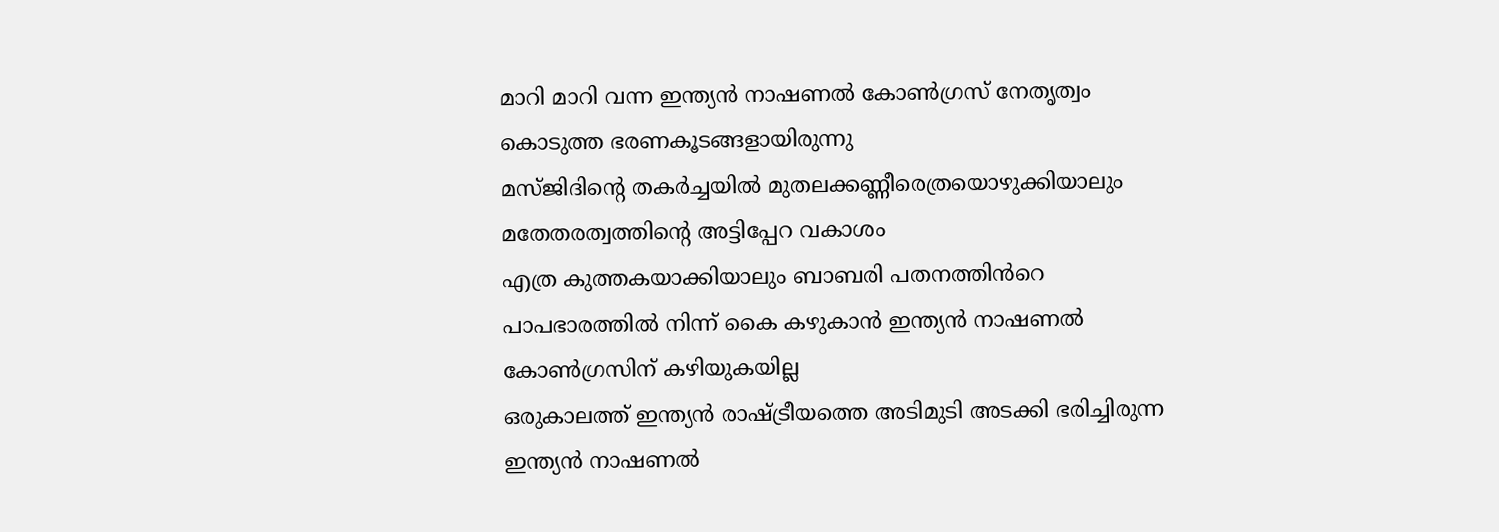മാറി മാറി വന്ന ഇന്ത്യൻ നാഷണൽ കോൺഗ്രസ് നേതൃത്വം കൊടുത്ത ഭരണകൂടങ്ങളായിരുന്നു
മസ്ജിദിന്റെ തകർച്ചയിൽ മുതലക്കണ്ണീരെത്രയൊഴുക്കിയാലും മതേതരത്വത്തിന്റെ അട്ടിപ്പേറ വകാശം
എത്ര കുത്തകയാക്കിയാലും ബാബരി പതനത്തിൻറെ പാപഭാരത്തിൽ നിന്ന് കൈ കഴുകാൻ ഇന്ത്യൻ നാഷണൽ കോൺഗ്രസിന് കഴിയുകയില്ല
ഒരുകാലത്ത് ഇന്ത്യൻ രാഷ്ട്രീയത്തെ അടിമുടി അടക്കി ഭരിച്ചിരുന്ന ഇന്ത്യൻ നാഷണൽ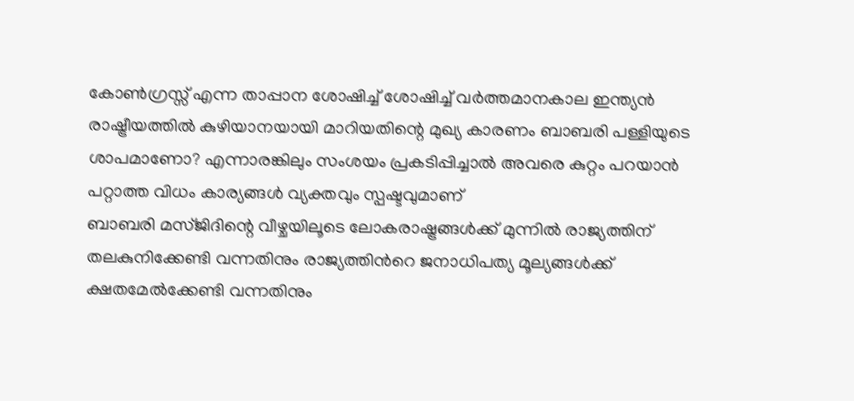കോൺഗ്രസ്സ് എന്ന താപ്പാന ശോഷിച്ച് ശോഷിച്ച് വർത്തമാനകാല ഇന്ത്യൻ രാഷ്ട്രീയത്തിൽ കുഴിയാനയായി മാറിയതിന്റെ മുഖ്യ കാരണം ബാബരി പള്ളിയുടെ ശാപമാണോ? എന്നാരങ്കിലും സംശയം പ്രകടിപ്പിച്ചാൽ അവരെ കുറ്റം പറയാൻ പറ്റാത്ത വിധം കാര്യങ്ങൾ വ്യക്തവും സ്പഷ്ടവുമാണ്
ബാബരി മസ്ജിദിന്റെ വീഴ്ചയിലൂടെ ലോകരാഷ്ട്രങ്ങൾക്ക് മുന്നിൽ രാജ്യത്തിന് തലകുനിക്കേണ്ടി വന്നതിനും രാജ്യത്തിൻറെ ജനാധിപത്യ മൂല്യങ്ങൾക്ക് ക്ഷതമേൽക്കേണ്ടി വന്നതിനും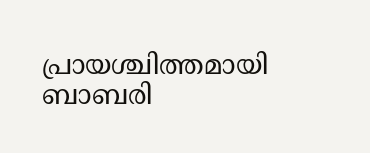പ്രായശ്ചിത്തമായി ബാബരി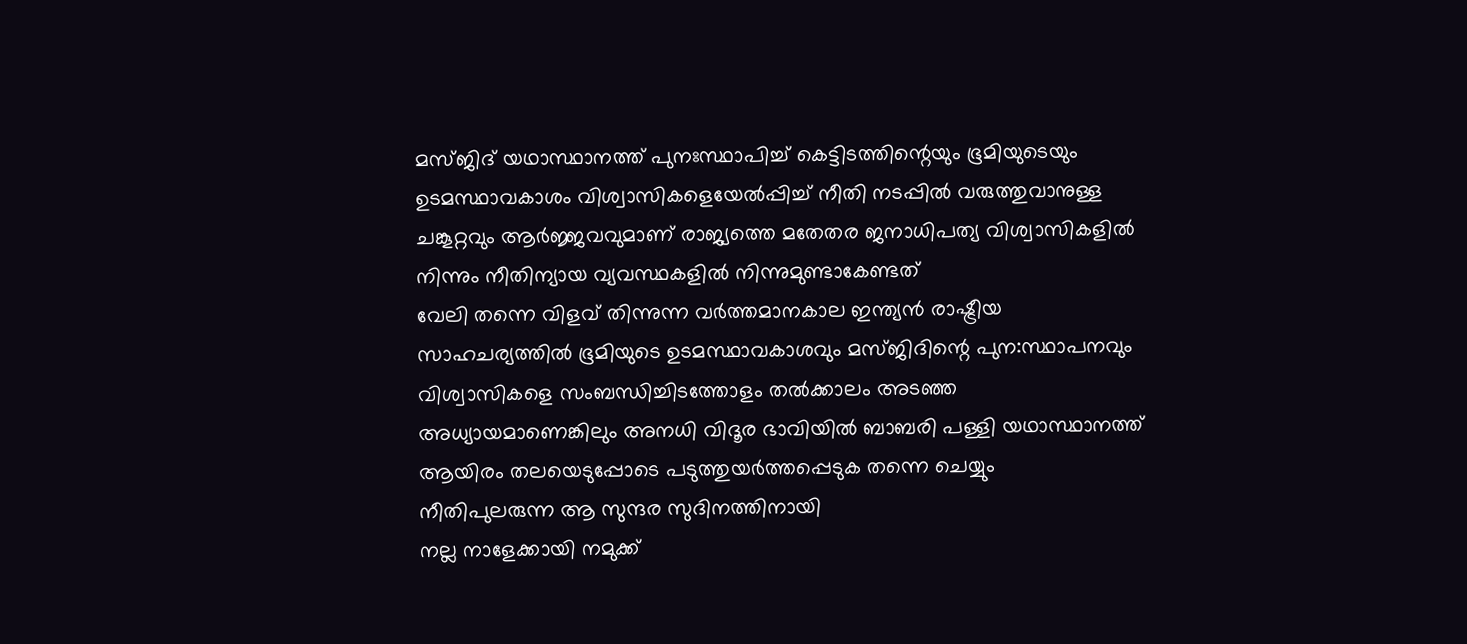മസ്ജിദ് യഥാസ്ഥാനത്ത് പുനഃസ്ഥാപിച്ച് കെട്ടിടത്തിന്റെയും ഭൂമിയുടെയും ഉടമസ്ഥാവകാശം വിശ്വാസികളെയേൽപ്പിച്ച് നീതി നടപ്പിൽ വരുത്തുവാനുള്ള ചങ്കൂറ്റവും ആർജ്ജവവുമാണ് രാജ്യത്തെ മതേതര ജനാധിപത്യ വിശ്വാസികളിൽ നിന്നും നീതിന്യായ വ്യവസ്ഥകളിൽ നിന്നുമുണ്ടാകേണ്ടത്
വേലി തന്നെ വിളവ് തിന്നുന്ന വർത്തമാനകാല ഇന്ത്യൻ രാഷ്ട്രീയ സാഹചര്യത്തിൽ ഭൂമിയുടെ ഉടമസ്ഥാവകാശവും മസ്ജിദിന്റെ പുന:സ്ഥാപനവും വിശ്വാസികളെ സംബന്ധിച്ചിടത്തോളം തൽക്കാലം അടഞ്ഞ അധ്യായമാണെങ്കിലും അനധി വിദൂര ഭാവിയിൽ ബാബരി പള്ളി യഥാസ്ഥാനത്ത് ആയിരം തലയെടുപ്പോടെ പടുത്തുയർത്തപ്പെടുക തന്നെ ചെയ്യും
നീതിപുലരുന്ന ആ സുന്ദര സുദിനത്തിനായി
നല്ല നാളേക്കായി നമുക്ക്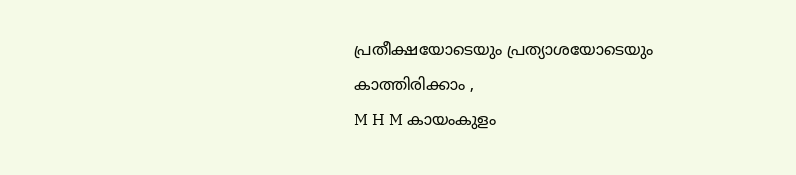പ്രതീക്ഷയോടെയും പ്രത്യാശയോടെയും കാത്തിരിക്കാം ,
M H M കായംകുളം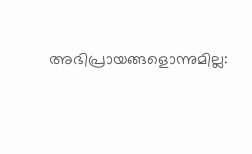അഭിപ്രായങ്ങളൊന്നുമില്ല: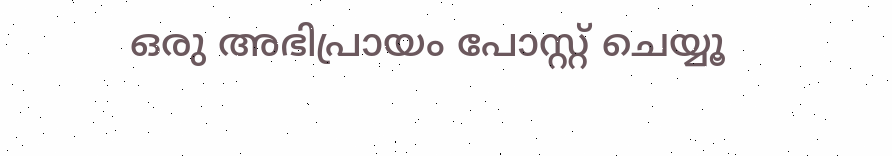ഒരു അഭിപ്രായം പോസ്റ്റ് ചെയ്യൂ